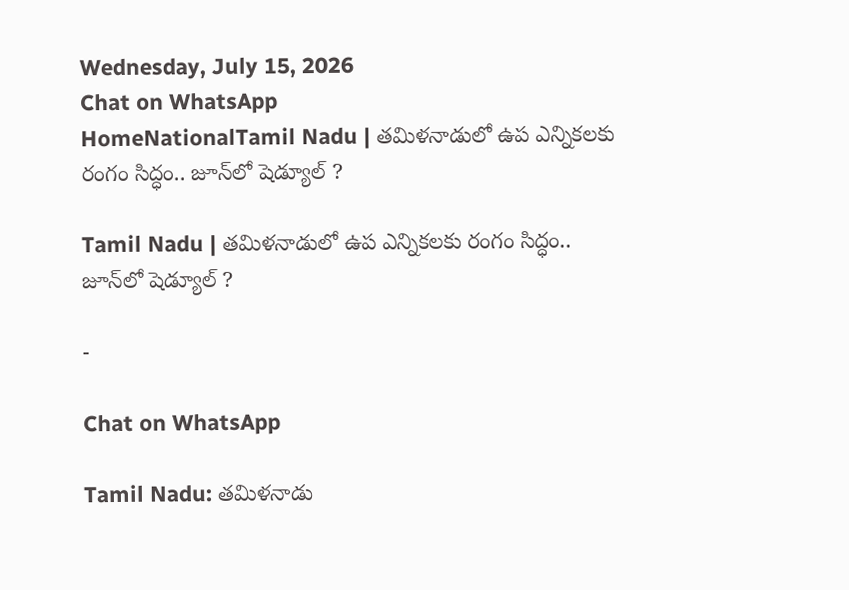Wednesday, July 15, 2026
Chat on WhatsApp
HomeNationalTamil Nadu | తమిళనాడులో ఉప ఎన్నికలకు రంగం సిద్ధం.. జూన్‌లో షెడ్యూల్ ?

Tamil Nadu | తమిళనాడులో ఉప ఎన్నికలకు రంగం సిద్ధం.. జూన్‌లో షెడ్యూల్ ?

-

Chat on WhatsApp

Tamil Nadu: తమిళనాడు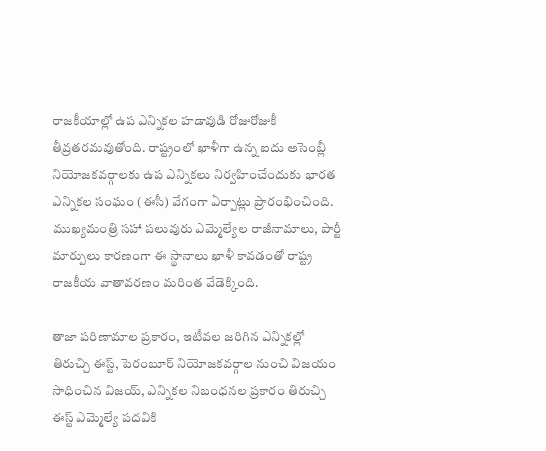రాజకీయాల్లో ఉప ఎన్నికల హడావుడి రోజురోజుకీ తీవ్రతరమవుతోంది. రాష్ట్రంలో ఖాళీగా ఉన్న ఐదు అసెంబ్లీ నియోజకవర్గాలకు ఉప ఎన్నికలు నిర్వహించేందుకు భారత ఎన్నికల సంఘం (ఈసీ) వేగంగా ఏర్పాట్లు ప్రారంభించింది. ముఖ్యమంత్రి సహా పలువురు ఎమ్మెల్యేల రాజీనామాలు, పార్టీ మార్పులు కారణంగా ఈ స్థానాలు ఖాళీ కావడంతో రాష్ట్ర రాజకీయ వాతావరణం మరింత వేడెక్కింది.

తాజా పరిణామాల ప్రకారం, ఇటీవల జరిగిన ఎన్నికల్లో తిరుచ్చి ఈస్ట్, పెరంబూర్ నియోజకవర్గాల నుంచి విజయం సాధించిన విజయ్, ఎన్నికల నిబంధనల ప్రకారం తిరుచ్చి ఈస్ట్ ఎమ్మెల్యే పదవికి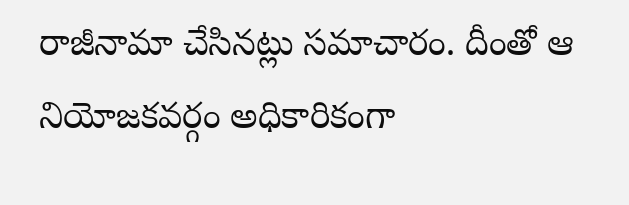రాజీనామా చేసినట్లు సమాచారం. దీంతో ఆ నియోజకవర్గం అధికారికంగా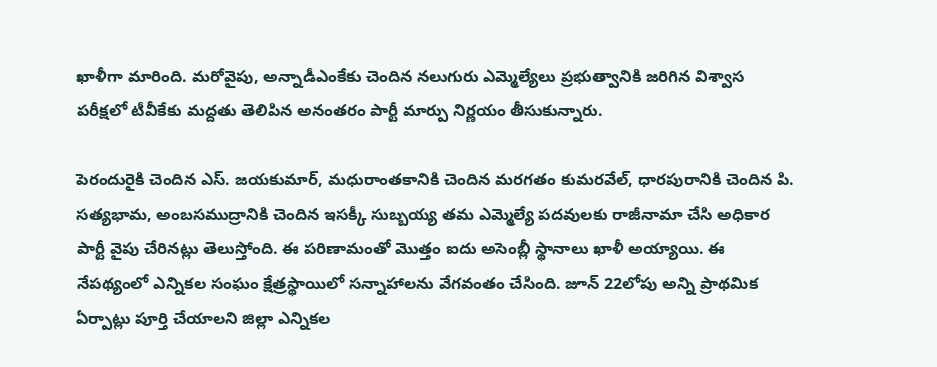ఖాళీగా మారింది. మరోవైపు, అన్నాడీఎంకేకు చెందిన నలుగురు ఎమ్మెల్యేలు ప్రభుత్వానికి జరిగిన విశ్వాస పరీక్షలో టీవీకేకు మద్దతు తెలిపిన అనంతరం పార్టీ మార్పు నిర్ణయం తీసుకున్నారు.

పెరందురైకి చెందిన ఎస్. జయకుమార్, మధురాంతకానికి చెందిన మరగతం కుమరవేల్, ధారపురానికి చెందిన పి. సత్యభామ, అంబసముద్రానికి చెందిన ఇసక్కీ సుబ్బయ్య తమ ఎమ్మెల్యే పదవులకు రాజీనామా చేసి అధికార పార్టీ వైపు చేరినట్లు తెలుస్తోంది. ఈ పరిణామంతో మొత్తం ఐదు అసెంబ్లీ స్థానాలు ఖాళీ అయ్యాయి. ఈ నేపథ్యంలో ఎన్నికల సంఘం క్షేత్రస్థాయిలో సన్నాహాలను వేగవంతం చేసింది. జూన్ 22లోపు అన్ని ప్రాథమిక ఏర్పాట్లు పూర్తి చేయాలని జిల్లా ఎన్నికల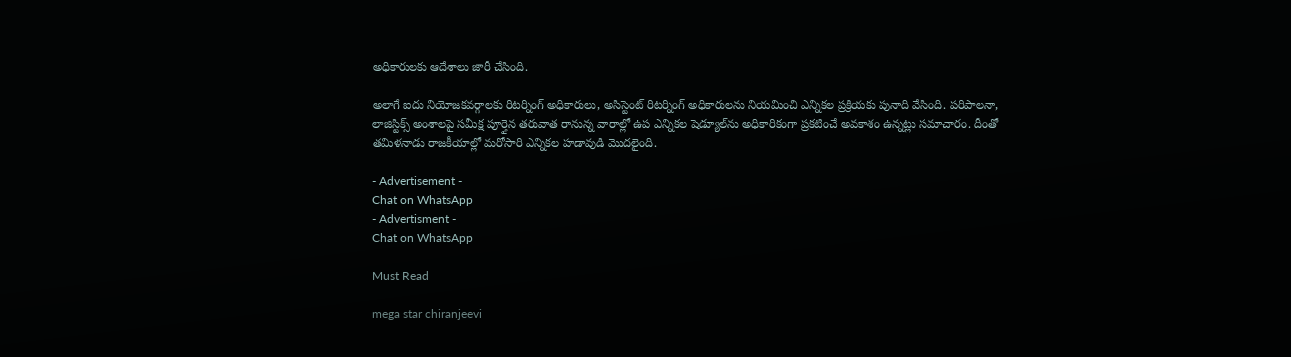అధికారులకు ఆదేశాలు జారీ చేసింది.

అలాగే ఐదు నియోజకవర్గాలకు రిటర్నింగ్ అధికారులు, అసిస్టెంట్ రిటర్నింగ్ అధికారులను నియమించి ఎన్నికల ప్రక్రియకు పునాది వేసింది. పరిపాలనా, లాజిస్టిక్స్ అంశాలపై సమీక్ష పూర్తైన తరువాత రానున్న వారాల్లో ఉప ఎన్నికల షెడ్యూల్‌ను అధికారికంగా ప్రకటించే అవకాశం ఉన్నట్లు సమాచారం. దీంతో తమిళనాడు రాజకీయాల్లో మరోసారి ఎన్నికల హడావుడి మొదలైంది.

- Advertisement -
Chat on WhatsApp
- Advertisment -
Chat on WhatsApp

Must Read

mega star chiranjeevi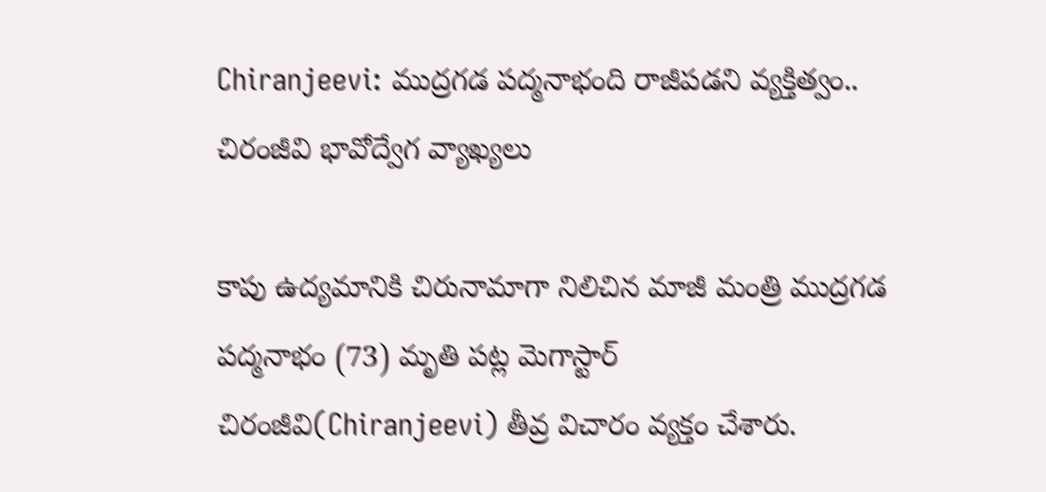Chiranjeevi: ముద్రగడ పద్మనాభంది రాజీపడని వ్యక్తిత్వం.. చిరంజీవి భావోద్వేగ వ్యాఖ్యలు

కాపు ఉద్యమానికి చిరునామాగా నిలిచిన మాజీ మంత్రి ముద్రగడ పద్మనాభం (73) మృతి పట్ల మెగాస్టార్ చిరంజీవి(Chiranjeevi) తీవ్ర విచారం వ్యక్తం చేశారు.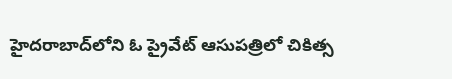హైదరాబాద్‌లోని ఓ ప్రైవేట్ ఆసుపత్రిలో చికిత్స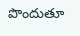పొందుతూ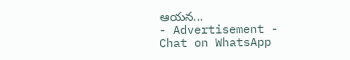ఆయన...
- Advertisement -
Chat on WhatsApp